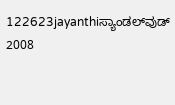122623jayanthiಸ್ಯಾಂಡಲ್‌ವುಡ್ 2008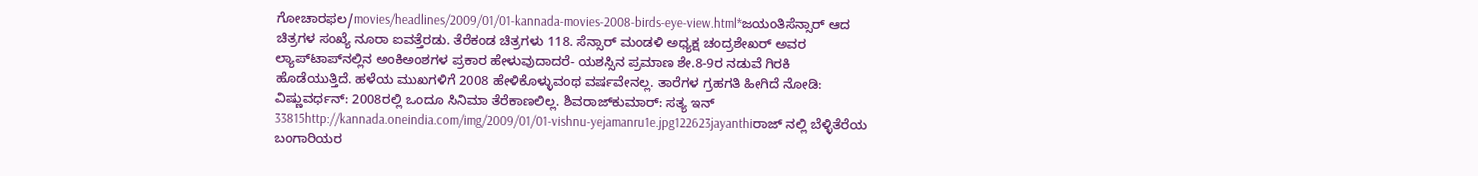ಗೋಚಾರಫಲ/movies/headlines/2009/01/01-kannada-movies-2008-birds-eye-view.html*ಜಯಂತಿಸೆನ್ಸಾರ್ ಆದ ಚಿತ್ರಗಳ ಸಂಖ್ಯೆ ನೂರಾ ಐವತ್ತೆರಡು. ತೆರೆಕಂಡ ಚಿತ್ರಗಳು 118. ಸೆನ್ಸಾರ್ ಮಂಡಳಿ ಅಧ್ಯಕ್ಷ ಚಂದ್ರಶೇಖರ್ ಅವರ ಲ್ಯಾಪ್‌ಟಾಪ್‌ನಲ್ಲಿನ ಅಂಕಿಅಂಶಗಳ ಪ್ರಕಾರ ಹೇಳುವುದಾದರೆ- ಯಶಸ್ಸಿನ ಪ್ರಮಾಣ ಶೇ.8-9ರ ನಡುವೆ ಗಿರಕಿ ಹೊಡೆಯುತ್ತಿದೆ. ಹಳೆಯ ಮುಖಗಳಿಗೆ 2008 ಹೇಳಿಕೊಳ್ಳುವಂಥ ವರ್ಷವೇನಲ್ಲ. ತಾರೆಗಳ ಗ್ರಹಗತಿ ಹೀಗಿದೆ ನೋಡಿ: ವಿಷ್ಣುವರ್ಧನ್: 2008ರಲ್ಲಿ ಒಂದೂ ಸಿನಿಮಾ ತೆರೆಕಾಣಲಿಲ್ಲ. ಶಿವರಾಜ್‌ಕುಮಾರ್: ಸತ್ಯ ಇನ್ 33815http://kannada.oneindia.com/img/2009/01/01-vishnu-yejamanru1e.jpg122623jayanthiರಾಜ್ ನಲ್ಲಿ ಬೆಳ್ಳಿತೆರೆಯ ಬಂಗಾರಿಯರ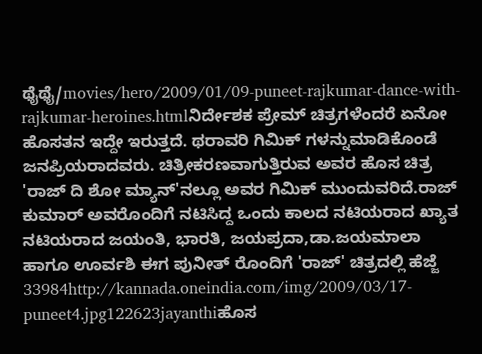ಥೈಥೈ/movies/hero/2009/01/09-puneet-rajkumar-dance-with-rajkumar-heroines.htmlನಿರ್ದೇಶಕ ಪ್ರೇಮ್ ಚಿತ್ರಗಳೆಂದರೆ ಏನೋ ಹೊಸತನ ಇದ್ದೇ ಇರುತ್ತದೆ. ಥರಾವರಿ ಗಿಮಿಕ್ ಗಳನ್ನುಮಾಡಿಕೊಂಡೆ ಜನಪ್ರಿಯರಾದವರು. ಚಿತ್ರೀಕರಣವಾಗುತ್ತಿರುವ ಅವರ ಹೊಸ ಚಿತ್ರ 'ರಾಜ್ ದಿ ಶೋ ಮ್ಯಾನ್'ನಲ್ಲೂ ಅವರ ಗಿಮಿಕ್ ಮುಂದುವರಿದೆ.ರಾಜ್ ಕುಮಾರ್ ಅವರೊಂದಿಗೆ ನಟಿಸಿದ್ದ ಒಂದು ಕಾಲದ ನಟಿಯರಾದ ಖ್ಯಾತ ನಟಿಯರಾದ ಜಯಂತಿ, ಭಾರತಿ, ಜಯಪ್ರದಾ,ಡಾ.ಜಯಮಾಲಾ ಹಾಗೂ ಊರ್ವಶಿ ಈಗ ಪುನೀತ್ ರೊಂದಿಗೆ 'ರಾಜ್' ಚಿತ್ರದಲ್ಲಿ ಹೆಜ್ಜೆ 33984http://kannada.oneindia.com/img/2009/03/17-puneet4.jpg122623jayanthiಹೊಸ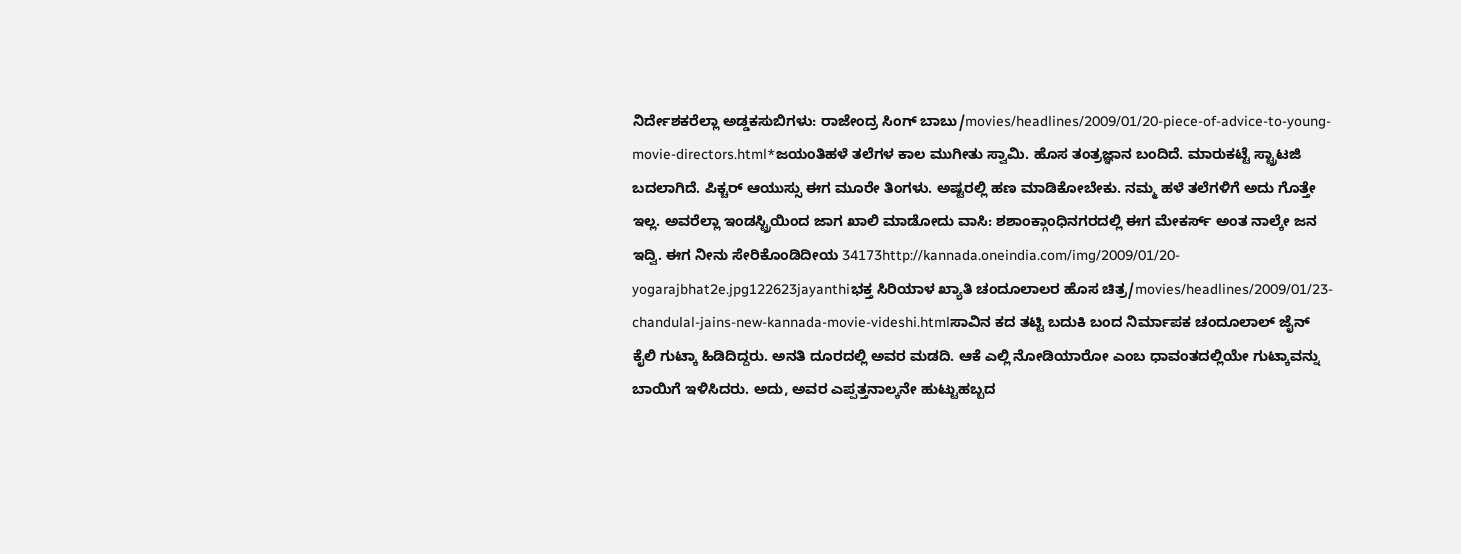ನಿರ್ದೇಶಕರೆಲ್ಲಾ ಅಡ್ಡಕಸುಬಿಗಳು: ರಾಜೇಂದ್ರ ಸಿಂಗ್ ಬಾಬು/movies/headlines/2009/01/20-piece-of-advice-to-young-movie-directors.html*ಜಯಂತಿಹಳೆ ತಲೆಗಳ ಕಾಲ ಮುಗೀತು ಸ್ವಾಮಿ. ಹೊಸ ತಂತ್ರಜ್ಞಾನ ಬಂದಿದೆ. ಮಾರುಕಟ್ಟೆ ಸ್ಟ್ರಾಟಜಿ ಬದಲಾಗಿದೆ. ಪಿಕ್ಚರ್ ಆಯುಸ್ಸು ಈಗ ಮೂರೇ ತಿಂಗಳು. ಅಷ್ಟರಲ್ಲಿ ಹಣ ಮಾಡಿಕೋಬೇಕು. ನಮ್ಮ ಹಳೆ ತಲೆಗಳಿಗೆ ಅದು ಗೊತ್ತೇ ಇಲ್ಲ. ಅವರೆಲ್ಲಾ ಇಂಡಸ್ಟ್ರಿಯಿಂದ ಜಾಗ ಖಾಲಿ ಮಾಡೋದು ವಾಸಿ: ಶಶಾಂಕ್ಗಾಂಧಿನಗರದಲ್ಲಿ ಈಗ ಮೇಕರ್ಸ್ ಅಂತ ನಾಲ್ಕೇ ಜನ ಇದ್ವಿ. ಈಗ ನೀನು ಸೇರಿಕೊಂಡಿದೀಯ 34173http://kannada.oneindia.com/img/2009/01/20-yogarajbhat2e.jpg122623jayanthiಭಕ್ತ ಸಿರಿಯಾಳ ಖ್ಯಾತಿ ಚಂದೂಲಾಲರ ಹೊಸ ಚಿತ್ರ/movies/headlines/2009/01/23-chandulal-jains-new-kannada-movie-videshi.htmlಸಾವಿನ ಕದ ತಟ್ಟಿ ಬದುಕಿ ಬಂದ ನಿರ್ಮಾಪಕ ಚಂದೂಲಾಲ್ ಜೈನ್ ಕೈಲಿ ಗುಟ್ಕಾ ಹಿಡಿದಿದ್ದರು. ಅನತಿ ದೂರದಲ್ಲಿ ಅವರ ಮಡದಿ. ಆಕೆ ಎಲ್ಲಿ ನೋಡಿಯಾರೋ ಎಂಬ ಧಾವಂತದಲ್ಲಿಯೇ ಗುಟ್ಕಾವನ್ನು ಬಾಯಿಗೆ ಇಳಿಸಿದರು. ಅದು, ಅವರ ಎಪ್ಪತ್ತನಾಲ್ಕನೇ ಹುಟ್ಟುಹಬ್ಬದ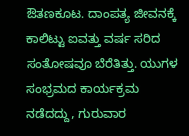ಔತಣಕೂಟ. ದಾಂಪತ್ಯ ಜೀವನಕ್ಕೆ ಕಾಲಿಟ್ಟು ಐವತ್ತು ವರ್ಷ ಸರಿದ ಸಂತೋಷವೂ ಬೆರೆತಿತ್ತು. ಯುಗಳ ಸಂಭ್ರಮದ ಕಾರ್ಯಕ್ರಮ ನಡೆದದ್ದು, ಗುರುವಾರ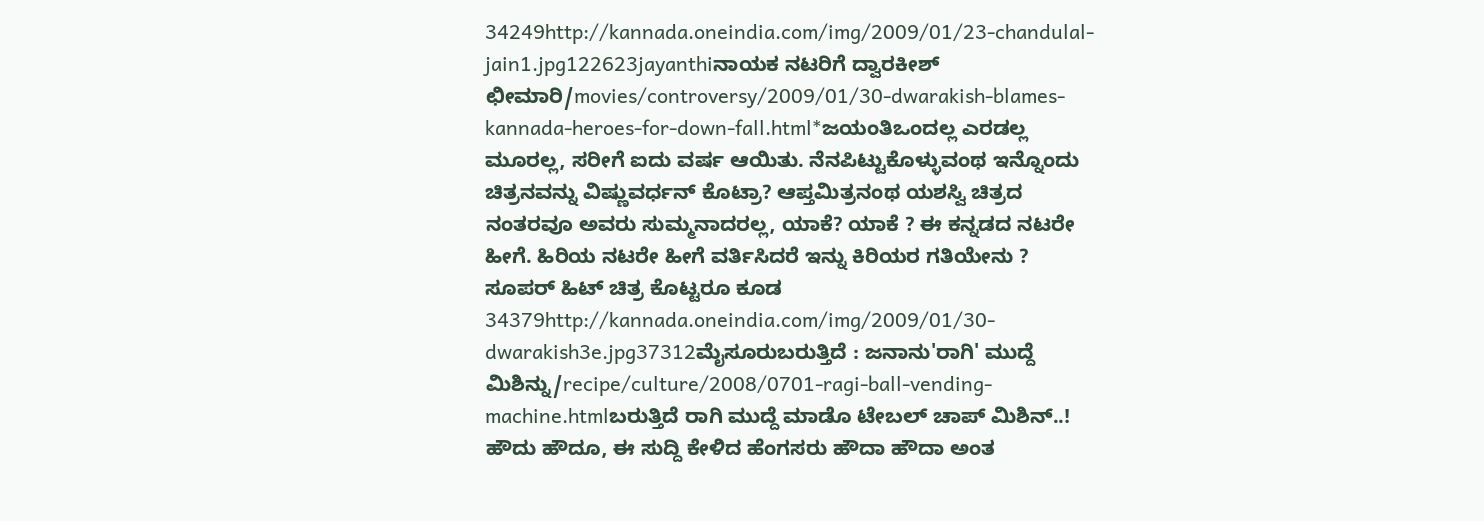34249http://kannada.oneindia.com/img/2009/01/23-chandulal-jain1.jpg122623jayanthiನಾಯಕ ನಟರಿಗೆ ದ್ವಾರಕೀಶ್ ಛೀಮಾರಿ/movies/controversy/2009/01/30-dwarakish-blames-kannada-heroes-for-down-fall.html*ಜಯಂತಿಒಂದಲ್ಲ ಎರಡಲ್ಲ ಮೂರಲ್ಲ, ಸರೀಗೆ ಐದು ವರ್ಷ ಆಯಿತು. ನೆನಪಿಟ್ಟುಕೊಳ್ಳುವಂಥ ಇನ್ನೊಂದು ಚಿತ್ರನವನ್ನು ವಿಷ್ಣುವರ್ಧನ್ ಕೊಟ್ರಾ? ಆಪ್ತಮಿತ್ರನಂಥ ಯಶಸ್ವಿ ಚಿತ್ರದ ನಂತರವೂ ಅವರು ಸುಮ್ಮನಾದರಲ್ಲ, ಯಾಕೆ? ಯಾಕೆ ? ಈ ಕನ್ನಡದ ನಟರೇ ಹೀಗೆ. ಹಿರಿಯ ನಟರೇ ಹೀಗೆ ವರ್ತಿಸಿದರೆ ಇನ್ನು ಕಿರಿಯರ ಗತಿಯೇನು ? ಸೂಪರ್ ಹಿಟ್ ಚಿತ್ರ ಕೊಟ್ಟರೂ ಕೂಡ 34379http://kannada.oneindia.com/img/2009/01/30-dwarakish3e.jpg37312ಮೈಸೂರುಬರುತ್ತಿದೆ : ಜನಾನು'ರಾಗಿ' ಮುದ್ದೆ ಮಿಶಿನ್ನು/recipe/culture/2008/0701-ragi-ball-vending-machine.htmlಬರುತ್ತಿದೆ ರಾಗಿ ಮುದ್ದೆ ಮಾಡೊ ಟೇಬಲ್ ಚಾಪ್ ಮಿಶಿನ್..! ಹೌದು ಹೌದೂ, ಈ ಸುದ್ದಿ ಕೇಳಿದ ಹೆಂಗಸರು ಹೌದಾ ಹೌದಾ ಅಂತ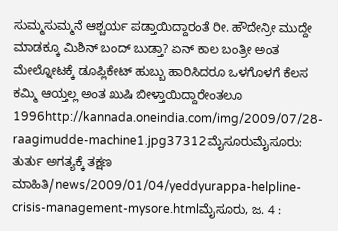ಸುಮ್ಮಸುಮ್ಮನೆ ಆಶ್ಚರ್ಯ ಪಡ್ತಾಯಿದ್ದಾರಂತೆ ರೀ. ಹೌದೇನ್ರೀ ಮುದ್ದೇ ಮಾಡಕ್ಕೂ ಮಿಶಿನ್ ಬಂದ್ ಬುಡ್ತಾ? ಏನ್ ಕಾಲ ಬಂತ್ರೀ ಅಂತ ಮೇಲ್ನೋಟಕ್ಕೆ ಡೂಪ್ಲಿಕೇಟ್ ಹುಬ್ಬು ಹಾರಿಸಿದರೂ ಒಳಗೊಳಗೆ ಕೆಲಸ ಕಮ್ಮಿ ಆಯ್ತಲ್ಲ ಅಂತ ಖುಷಿ ಬೀಳ್ತಾಯಿದ್ದಾರೇಂತಲೂ 1996http://kannada.oneindia.com/img/2009/07/28-raagimudde-machine1.jpg37312ಮೈಸೂರುಮೈಸೂರು: ತುರ್ತು ಅಗತ್ಯಕ್ಕೆ ತಕ್ಷಣ ಮಾಹಿತಿ/news/2009/01/04/yeddyurappa-helpline-crisis-management-mysore.htmlಮೈಸೂರು, ಜ. 4 :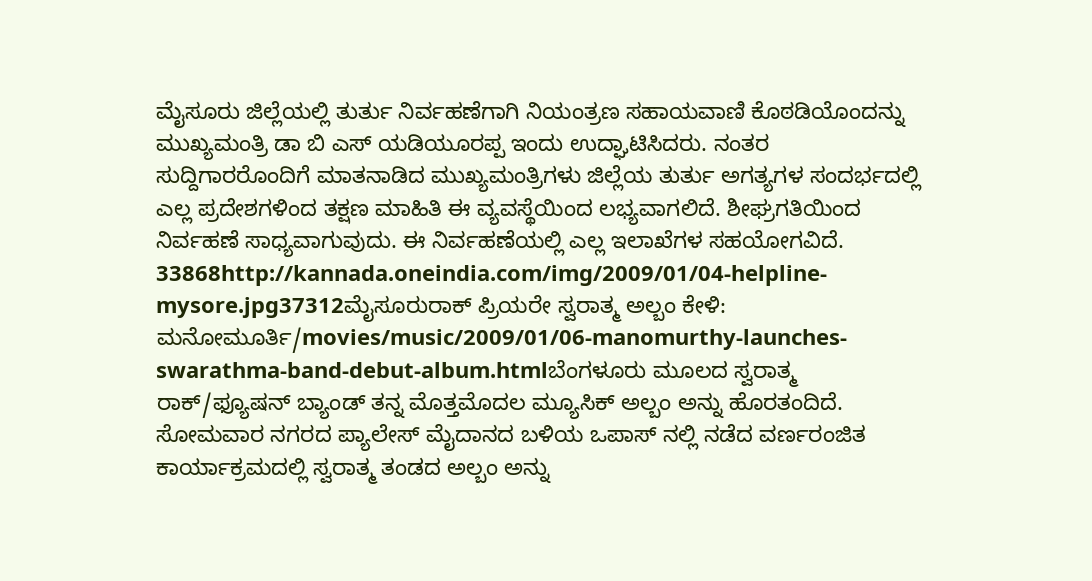ಮೈಸೂರು ಜಿಲ್ಲೆಯಲ್ಲಿ ತುರ್ತು ನಿರ್ವಹಣೆಗಾಗಿ ನಿಯಂತ್ರಣ ಸಹಾಯವಾಣಿ ಕೊಠಡಿಯೊಂದನ್ನು ಮುಖ್ಯಮಂತ್ರಿ ಡಾ ಬಿ ಎಸ್ ಯಡಿಯೂರಪ್ಪ ಇಂದು ಉದ್ಘಾಟಿಸಿದರು. ನಂತರ ಸುದ್ದಿಗಾರರೊಂದಿಗೆ ಮಾತನಾಡಿದ ಮುಖ್ಯಮಂತ್ರಿಗಳು ಜಿಲ್ಲೆಯ ತುರ್ತು ಅಗತ್ಯಗಳ ಸಂದರ್ಭದಲ್ಲಿ ಎಲ್ಲ ಪ್ರದೇಶಗಳಿಂದ ತಕ್ಷಣ ಮಾಹಿತಿ ಈ ವ್ಯವಸ್ಥೆಯಿಂದ ಲಭ್ಯವಾಗಲಿದೆ. ಶೀಘ್ರಗತಿಯಿಂದ ನಿರ್ವಹಣೆ ಸಾಧ್ಯವಾಗುವುದು. ಈ ನಿರ್ವಹಣೆಯಲ್ಲಿ ಎಲ್ಲ ಇಲಾಖೆಗಳ ಸಹಯೋಗವಿದೆ. 33868http://kannada.oneindia.com/img/2009/01/04-helpline-mysore.jpg37312ಮೈಸೂರುರಾಕ್ ಪ್ರಿಯರೇ ಸ್ವರಾತ್ಮ ಅಲ್ಬಂ ಕೇಳಿ: ಮನೋಮೂರ್ತಿ/movies/music/2009/01/06-manomurthy-launches-swarathma-band-debut-album.htmlಬೆಂಗಳೂರು ಮೂಲದ ಸ್ವರಾತ್ಮ ರಾಕ್/ಫ್ಯೂಷನ್ ಬ್ಯಾಂಡ್ ತನ್ನ ಮೊತ್ತಮೊದಲ ಮ್ಯೂಸಿಕ್ ಅಲ್ಬಂ ಅನ್ನು ಹೊರತಂದಿದೆ. ಸೋಮವಾರ ನಗರದ ಪ್ಯಾಲೇಸ್ ಮೈದಾನದ ಬಳಿಯ ಒಪಾಸ್ ನಲ್ಲಿ ನಡೆದ ವರ್ಣರಂಜಿತ ಕಾರ್ಯಾಕ್ರಮದಲ್ಲಿ ಸ್ವರಾತ್ಮ ತಂಡದ ಅಲ್ಬಂ ಅನ್ನು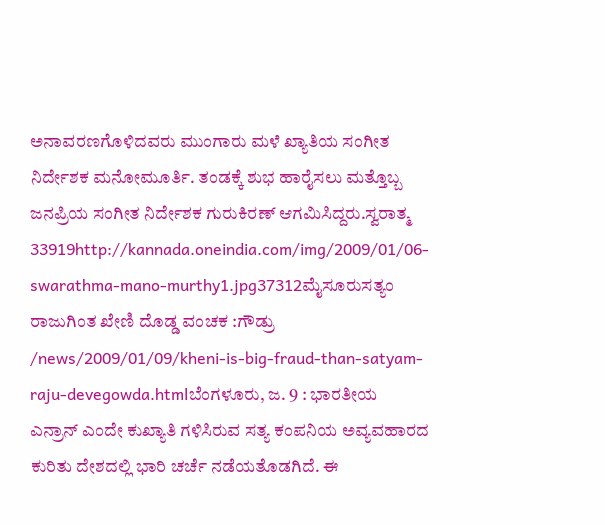ಅನಾವರಣಗೊಳಿದವರು ಮುಂಗಾರು ಮಳೆ ಖ್ಯಾತಿಯ ಸಂಗೀತ ನಿರ್ದೇಶಕ ಮನೋಮೂರ್ತಿ. ತಂಡಕ್ಕೆ ಶುಭ ಹಾರೈಸಲು ಮತ್ತೊಬ್ಬ ಜನಪ್ರಿಯ ಸಂಗೀತ ನಿರ್ದೇಶಕ ಗುರುಕಿರಣ್ ಆಗಮಿಸಿದ್ದರು.ಸ್ವರಾತ್ಮ 33919http://kannada.oneindia.com/img/2009/01/06-swarathma-mano-murthy1.jpg37312ಮೈಸೂರುಸತ್ಯಂ ರಾಜುಗಿಂತ ಖೇಣಿ ದೊಡ್ಡ ವಂಚಕ :ಗೌಡ್ರು /news/2009/01/09/kheni-is-big-fraud-than-satyam-raju-devegowda.htmlಬೆಂಗಳೂರು, ಜ. 9 : ಭಾರತೀಯ ಎನ್ರಾನ್ ಎಂದೇ ಕುಖ್ಯಾತಿ ಗಳಿಸಿರುವ ಸತ್ಯ ಕಂಪನಿಯ ಅವ್ಯವಹಾರದ ಕುರಿತು ದೇಶದಲ್ಲಿ ಭಾರಿ ಚರ್ಚೆ ನಡೆಯತೊಡಗಿದೆ. ಈ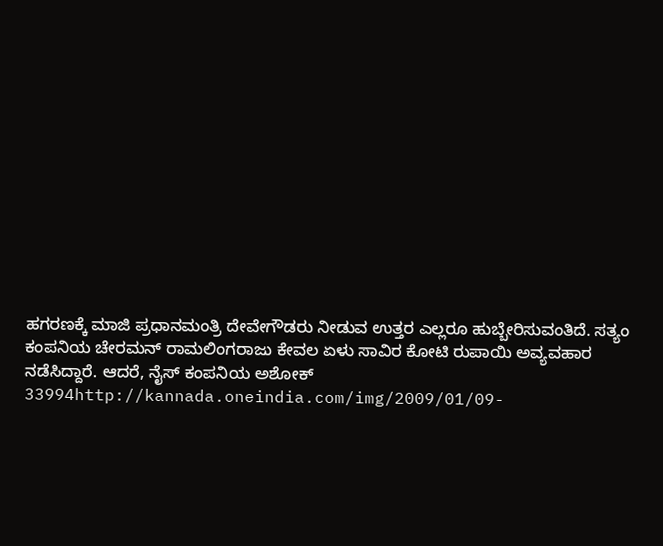ಹಗರಣಕ್ಕೆ ಮಾಜಿ ಪ್ರಧಾನಮಂತ್ರಿ ದೇವೇಗೌಡರು ನೀಡುವ ಉತ್ತರ ಎಲ್ಲರೂ ಹುಬ್ಬೇರಿಸುವಂತಿದೆ. ಸತ್ಯಂ ಕಂಪನಿಯ ಚೇರಮನ್ ರಾಮಲಿಂಗರಾಜು ಕೇವಲ ಏಳು ಸಾವಿರ ಕೋಟಿ ರುಪಾಯಿ ಅವ್ಯವಹಾರ ನಡೆಸಿದ್ದಾರೆ. ಆದರೆ, ನೈಸ್ ಕಂಪನಿಯ ಅಶೋಕ್ 33994http://kannada.oneindia.com/img/2009/01/09-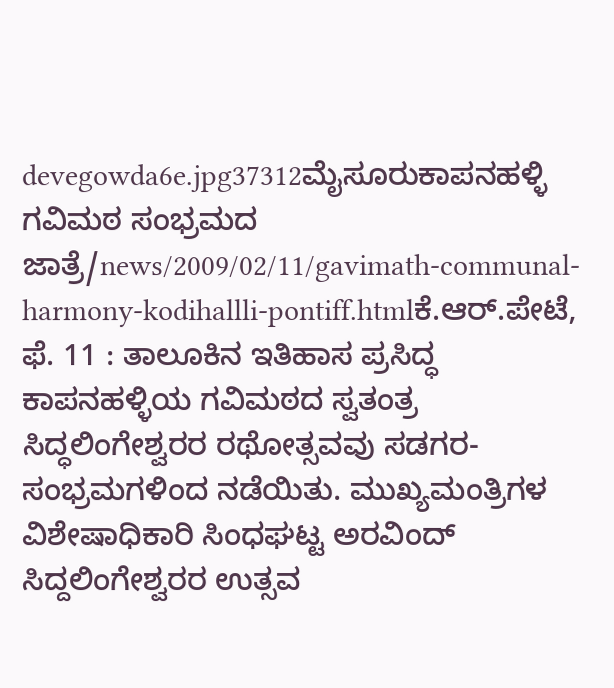devegowda6e.jpg37312ಮೈಸೂರುಕಾಪನಹಳ್ಳಿ ಗವಿಮಠ ಸಂಭ್ರಮದ ಜಾತ್ರೆ/news/2009/02/11/gavimath-communal-harmony-kodihallli-pontiff.htmlಕೆ.ಆರ್.ಪೇಟೆ, ಫೆ. 11 : ತಾಲೂಕಿನ ಇತಿಹಾಸ ಪ್ರಸಿದ್ಧ ಕಾಪನಹಳ್ಳಿಯ ಗವಿಮಠದ ಸ್ವತಂತ್ರ ಸಿದ್ಧಲಿಂಗೇಶ್ವರರ ರಥೋತ್ಸವವು ಸಡಗರ-ಸಂಭ್ರಮಗಳಿಂದ ನಡೆಯಿತು. ಮುಖ್ಯಮಂತ್ರಿಗಳ ವಿಶೇಷಾಧಿಕಾರಿ ಸಿಂಧಘಟ್ಟ ಅರವಿಂದ್ ಸಿದ್ದಲಿಂಗೇಶ್ವರರ ಉತ್ಸವ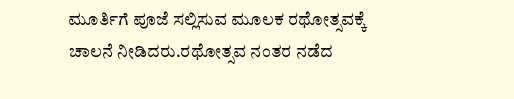ಮೂರ್ತಿಗೆ ಪೂಜೆ ಸಲ್ಲಿಸುವ ಮೂಲಕ ರಥೋತ್ಸವಕ್ಕೆ ಚಾಲನೆ ನೀಡಿದರು.ರಥೋತ್ಸವ ನಂತರ ನಡೆದ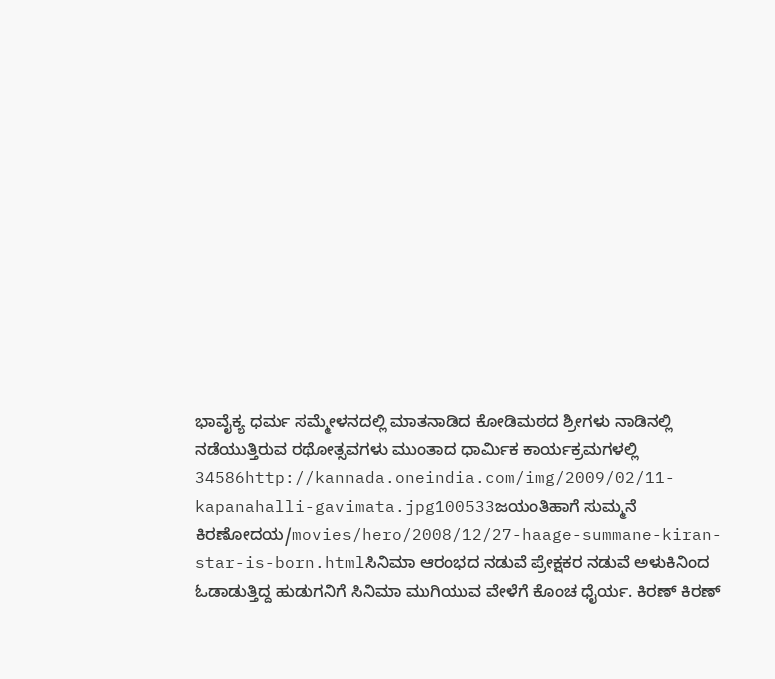ಭಾವೈಕ್ಯ ಧರ್ಮ ಸಮ್ಮೇಳನದಲ್ಲಿ ಮಾತನಾಡಿದ ಕೋಡಿಮಠದ ಶ್ರೀಗಳು ನಾಡಿನಲ್ಲಿ ನಡೆಯುತ್ತಿರುವ ರಥೋತ್ಸವಗಳು ಮುಂತಾದ ಧಾರ್ಮಿಕ ಕಾರ್ಯಕ್ರಮಗಳಲ್ಲಿ 34586http://kannada.oneindia.com/img/2009/02/11-kapanahalli-gavimata.jpg100533ಜಯಂತಿಹಾಗೆ ಸುಮ್ಮನೆ ಕಿರಣೋದಯ/movies/hero/2008/12/27-haage-summane-kiran-star-is-born.htmlಸಿನಿಮಾ ಆರಂಭದ ನಡುವೆ ಪ್ರೇಕ್ಷಕರ ನಡುವೆ ಅಳುಕಿನಿಂದ ಓಡಾಡುತ್ತಿದ್ದ ಹುಡುಗನಿಗೆ ಸಿನಿಮಾ ಮುಗಿಯುವ ವೇಳೆಗೆ ಕೊಂಚ ಧೈರ್ಯ. ಕಿರಣ್ ಕಿರಣ್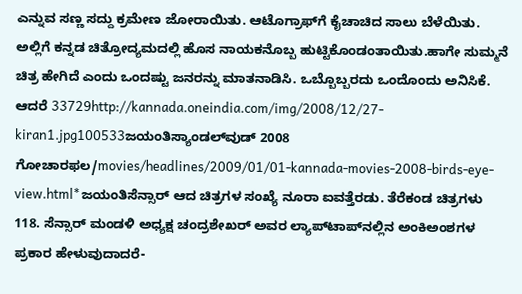ಎನ್ನುವ ಸಣ್ಣ ಸದ್ದು ಕ್ರಮೇಣ ಜೋರಾಯಿತು. ಆಟೊಗ್ರಾಫ್‌ಗೆ ಕೈಚಾಚಿದ ಸಾಲು ಬೆಳೆಯಿತು. ಅಲ್ಲಿಗೆ ಕನ್ನಡ ಚಿತ್ರೋದ್ಯಮದಲ್ಲಿ ಹೊಸ ನಾಯಕನೊಬ್ಬ ಹುಟ್ಟಿಕೊಂಡಂತಾಯಿತು.ಹಾಗೇ ಸುಮ್ಮನೆ ಚಿತ್ರ ಹೇಗಿದೆ ಎಂದು ಒಂದಷ್ಟು ಜನರನ್ನು ಮಾತನಾಡಿಸಿ. ಒಬ್ಬೊಬ್ಬರದು ಒಂದೊಂದು ಅನಿಸಿಕೆ. ಆದರೆ 33729http://kannada.oneindia.com/img/2008/12/27-kiran1.jpg100533ಜಯಂತಿಸ್ಯಾಂಡಲ್‌ವುಡ್ 2008 ಗೋಚಾರಫಲ/movies/headlines/2009/01/01-kannada-movies-2008-birds-eye-view.html*ಜಯಂತಿಸೆನ್ಸಾರ್ ಆದ ಚಿತ್ರಗಳ ಸಂಖ್ಯೆ ನೂರಾ ಐವತ್ತೆರಡು. ತೆರೆಕಂಡ ಚಿತ್ರಗಳು 118. ಸೆನ್ಸಾರ್ ಮಂಡಳಿ ಅಧ್ಯಕ್ಷ ಚಂದ್ರಶೇಖರ್ ಅವರ ಲ್ಯಾಪ್‌ಟಾಪ್‌ನಲ್ಲಿನ ಅಂಕಿಅಂಶಗಳ ಪ್ರಕಾರ ಹೇಳುವುದಾದರೆ-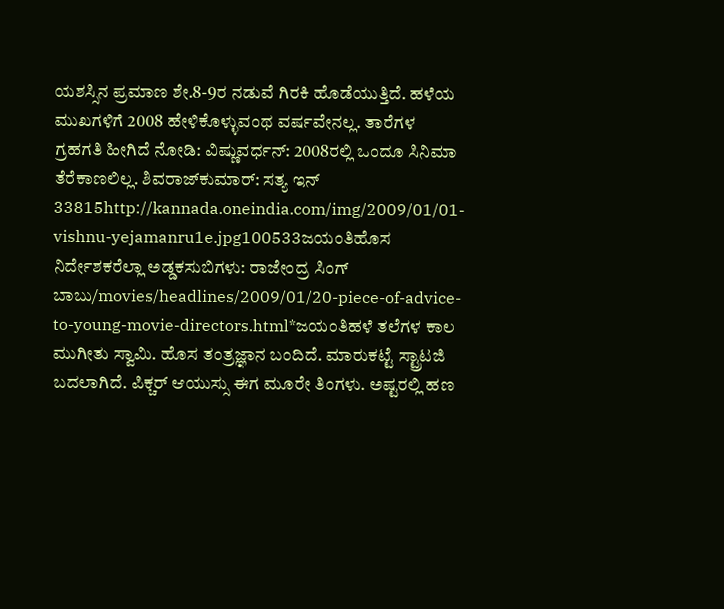ಯಶಸ್ಸಿನ ಪ್ರಮಾಣ ಶೇ.8-9ರ ನಡುವೆ ಗಿರಕಿ ಹೊಡೆಯುತ್ತಿದೆ. ಹಳೆಯ ಮುಖಗಳಿಗೆ 2008 ಹೇಳಿಕೊಳ್ಳುವಂಥ ವರ್ಷವೇನಲ್ಲ. ತಾರೆಗಳ ಗ್ರಹಗತಿ ಹೀಗಿದೆ ನೋಡಿ: ವಿಷ್ಣುವರ್ಧನ್: 2008ರಲ್ಲಿ ಒಂದೂ ಸಿನಿಮಾ ತೆರೆಕಾಣಲಿಲ್ಲ. ಶಿವರಾಜ್‌ಕುಮಾರ್: ಸತ್ಯ ಇನ್ 33815http://kannada.oneindia.com/img/2009/01/01-vishnu-yejamanru1e.jpg100533ಜಯಂತಿಹೊಸ ನಿರ್ದೇಶಕರೆಲ್ಲಾ ಅಡ್ಡಕಸುಬಿಗಳು: ರಾಜೇಂದ್ರ ಸಿಂಗ್ ಬಾಬು/movies/headlines/2009/01/20-piece-of-advice-to-young-movie-directors.html*ಜಯಂತಿಹಳೆ ತಲೆಗಳ ಕಾಲ ಮುಗೀತು ಸ್ವಾಮಿ. ಹೊಸ ತಂತ್ರಜ್ಞಾನ ಬಂದಿದೆ. ಮಾರುಕಟ್ಟೆ ಸ್ಟ್ರಾಟಜಿ ಬದಲಾಗಿದೆ. ಪಿಕ್ಚರ್ ಆಯುಸ್ಸು ಈಗ ಮೂರೇ ತಿಂಗಳು. ಅಷ್ಟರಲ್ಲಿ ಹಣ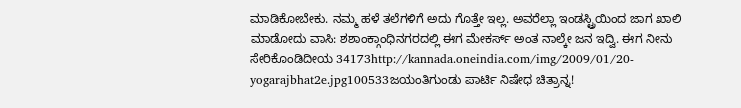ಮಾಡಿಕೋಬೇಕು. ನಮ್ಮ ಹಳೆ ತಲೆಗಳಿಗೆ ಅದು ಗೊತ್ತೇ ಇಲ್ಲ. ಅವರೆಲ್ಲಾ ಇಂಡಸ್ಟ್ರಿಯಿಂದ ಜಾಗ ಖಾಲಿ ಮಾಡೋದು ವಾಸಿ: ಶಶಾಂಕ್ಗಾಂಧಿನಗರದಲ್ಲಿ ಈಗ ಮೇಕರ್ಸ್ ಅಂತ ನಾಲ್ಕೇ ಜನ ಇದ್ವಿ. ಈಗ ನೀನು ಸೇರಿಕೊಂಡಿದೀಯ 34173http://kannada.oneindia.com/img/2009/01/20-yogarajbhat2e.jpg100533ಜಯಂತಿಗುಂಡು ಪಾರ್ಟಿ ನಿಷೇಧ ಚಿತ್ರಾನ್ನ!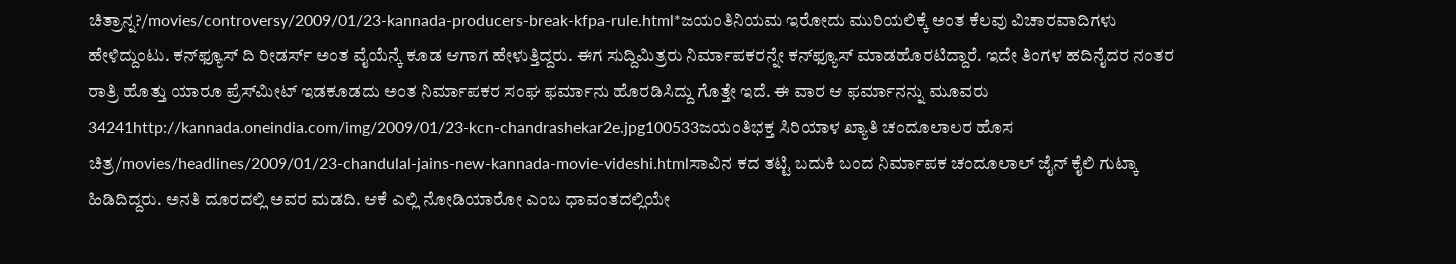ಚಿತ್ರಾನ್ನ?/movies/controversy/2009/01/23-kannada-producers-break-kfpa-rule.html*ಜಯಂತಿನಿಯಮ ಇರೋದು ಮುರಿಯಲಿಕ್ಕೆ ಅಂತ ಕೆಲವು ವಿಚಾರವಾದಿಗಳು ಹೇಳಿದ್ದುಂಟು. ಕನ್‌ಫ್ಯೂಸ್ ದಿ ರೀಡರ್ಸ್ ಅಂತ ವೈಯೆನ್ಕೆ ಕೂಡ ಆಗಾಗ ಹೇಳುತ್ತಿದ್ದರು. ಈಗ ಸುದ್ದಿಮಿತ್ರರು ನಿರ್ಮಾಪಕರನ್ನೇ ಕನ್‌ಫ್ಯೂಸ್ ಮಾಡಹೊರಟಿದ್ದಾರೆ. ಇದೇ ತಿಂಗಳ ಹದಿನೈದರ ನಂತರ ರಾತ್ರಿ ಹೊತ್ತು ಯಾರೂ ಪ್ರೆಸ್‌ಮೀಟ್ ಇಡಕೂಡದು ಅಂತ ನಿರ್ಮಾಪಕರ ಸಂಘ ಫರ್ಮಾನು ಹೊರಡಿಸಿದ್ದು ಗೊತ್ತೇ ಇದೆ. ಈ ವಾರ ಆ ಫರ್ಮಾನನ್ನು ಮೂವರು 34241http://kannada.oneindia.com/img/2009/01/23-kcn-chandrashekar2e.jpg100533ಜಯಂತಿಭಕ್ತ ಸಿರಿಯಾಳ ಖ್ಯಾತಿ ಚಂದೂಲಾಲರ ಹೊಸ ಚಿತ್ರ/movies/headlines/2009/01/23-chandulal-jains-new-kannada-movie-videshi.htmlಸಾವಿನ ಕದ ತಟ್ಟಿ ಬದುಕಿ ಬಂದ ನಿರ್ಮಾಪಕ ಚಂದೂಲಾಲ್ ಜೈನ್ ಕೈಲಿ ಗುಟ್ಕಾ ಹಿಡಿದಿದ್ದರು. ಅನತಿ ದೂರದಲ್ಲಿ ಅವರ ಮಡದಿ. ಆಕೆ ಎಲ್ಲಿ ನೋಡಿಯಾರೋ ಎಂಬ ಧಾವಂತದಲ್ಲಿಯೇ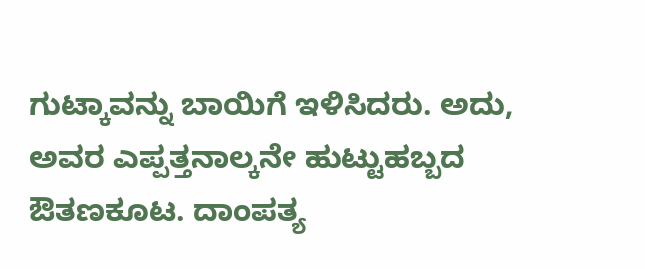ಗುಟ್ಕಾವನ್ನು ಬಾಯಿಗೆ ಇಳಿಸಿದರು. ಅದು, ಅವರ ಎಪ್ಪತ್ತನಾಲ್ಕನೇ ಹುಟ್ಟುಹಬ್ಬದ ಔತಣಕೂಟ. ದಾಂಪತ್ಯ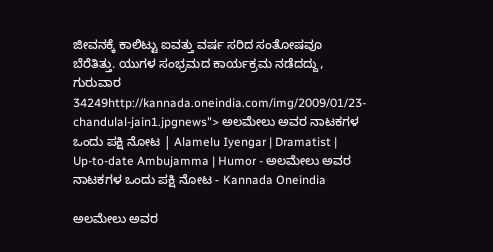ಜೀವನಕ್ಕೆ ಕಾಲಿಟ್ಟು ಐವತ್ತು ವರ್ಷ ಸರಿದ ಸಂತೋಷವೂ ಬೆರೆತಿತ್ತು. ಯುಗಳ ಸಂಭ್ರಮದ ಕಾರ್ಯಕ್ರಮ ನಡೆದದ್ದು, ಗುರುವಾರ 34249http://kannada.oneindia.com/img/2009/01/23-chandulal-jain1.jpgnews"> ಅಲಮೇಲು ಅವರ ನಾಟಕಗಳ ಒಂದು ಪಕ್ಷಿ ನೋಟ | Alamelu Iyengar | Dramatist | Up-to-date Ambujamma | Humor - ಅಲಮೇಲು ಅವರ ನಾಟಕಗಳ ಒಂದು ಪಕ್ಷಿ ನೋಟ - Kannada Oneindia

ಅಲಮೇಲು ಅವರ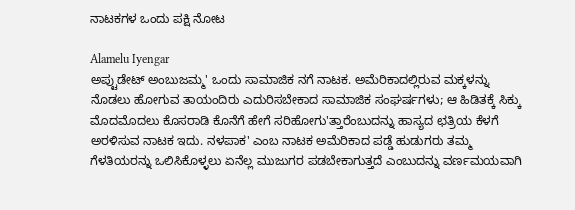ನಾಟಕಗಳ ಒಂದು ಪಕ್ಷಿ ನೋಟ

Alamelu Iyengar
ಅಪ್ಟುಡೇಟ್ ಅಂಬುಜಮ್ಮ' ಒಂದು ಸಾಮಾಜಿಕ ನಗೆ ನಾಟಕ. ಅಮೆರಿಕಾದಲ್ಲಿರುವ ಮಕ್ಕಳನ್ನು ನೊಡಲು ಹೋಗುವ ತಾಯಂದಿರು ಎದುರಿಸಬೇಕಾದ ಸಾಮಾಜಿಕ ಸಂಘರ್ಷಗಳು; ಆ ಹಿಡಿತಕ್ಕೆ ಸಿಕ್ಕು ಮೊದಮೊದಲು ಕೊಸರಾಡಿ ಕೊನೆಗೆ ಹೇಗೆ ಸರಿಹೋಗು'ತ್ತಾರೆಂಬುದನ್ನು ಹಾಸ್ಯದ ಛತ್ರಿಯ ಕೆಳಗೆ ಅರಳಿಸುವ ನಾಟಕ ಇದು. ನಳಪಾಕ' ಎಂಬ ನಾಟಕ ಅಮೆರಿಕಾದ ಪಡ್ಡೆ ಹುಡುಗರು ತಮ್ಮ ಗೆಳತಿಯರನ್ನು ಒಲಿಸಿಕೊಳ್ಳಲು ಏನೆಲ್ಲ ಮುಜುಗರ ಪಡಬೇಕಾಗುತ್ತದೆ ಎಂಬುದನ್ನು ವರ್ಣಮಯವಾಗಿ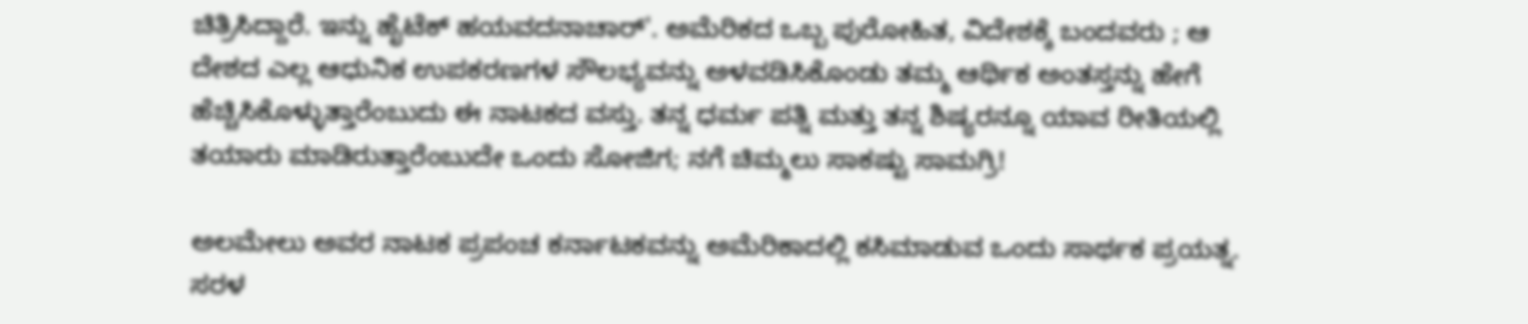ಚಿತ್ರಿಸಿದ್ದಾರೆ. ಇನ್ನು ಹೈಟೆಕ್ ಹಯವದನಾಚಾರ್'. ಅಮೆರಿಕದ ಒಬ್ಬ ಪುರೋಹಿತ, ವಿದೇಶಕ್ಕೆ ಬಂದವರು ; ಆ ದೇಶದ ಎಲ್ಲ ಆಧುನಿಕ ಉಪಕರಣಗಳ ಸೌಲಭ್ಯವನ್ನು ಅಳವಡಿಸಿಕೊಂಡು ತಮ್ಮ ಆರ್ಥಿಕ ಅಂತಸ್ತನ್ನು ಹೇಗೆ ಹೆಚ್ಚಿಸಿಕೊಳ್ಳುತ್ತಾರೆಂಬುದು ಈ ನಾಟಕದ ವಸ್ತು. ತನ್ನ ಧರ್ಮ ಪತ್ನಿ ಮತ್ತು ತನ್ನ ಶಿಷ್ಯರನ್ನೂ ಯಾವ ರೀತಿಯಲ್ಲಿ ತಯಾರು ಮಾಡಿರುತ್ತಾರೆಂಬುದೇ ಒಂದು ಸೋಜಿಗ; ನಗೆ ಚಿಮ್ಮಲು ಸಾಕಷ್ಟು ಸಾಮಗ್ರಿ!

ಅಲಮೇಲು ಅವರ ನಾಟಕ ಪ್ರಪಂಚ ಕರ್ನಾಟಕವನ್ನು ಅಮೆರಿಕಾದಲ್ಲಿ ಕಸಿಮಾಡುವ ಒಂದು ಸಾರ್ಥಕ ಪ್ರಯತ್ನ. ಸರಳ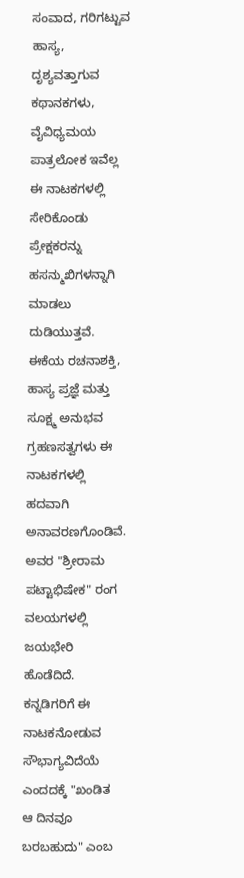ಸಂವಾದ, ಗರಿಗಟ್ಟುವ ಹಾಸ್ಯ, ದೃಶ್ಯವತ್ತಾಗುವ ಕಥಾನಕಗಳು, ವೈವಿಧ್ಯಮಯ ಪಾತ್ರಲೋಕ ಇವೆಲ್ಲ ಈ ನಾಟಕಗಳಲ್ಲಿ ಸೇರಿಕೊಂಡು ಪ್ರೇಕ್ಷಕರನ್ನು ಹಸನ್ಮುಖಿಗಳನ್ನಾಗಿ ಮಾಡಲು ದುಡಿಯುತ್ತವೆ. ಈಕೆಯ ರಚನಾಶಕ್ತಿ, ಹಾಸ್ಯ ಪ್ರಜ್ಞೆ ಮತ್ತು ಸೂಕ್ಷ್ಮ ಅನುಭವ ಗ್ರಹಣಸತ್ವಗಳು ಈ ನಾಟಕಗಳಲ್ಲಿ ಹದವಾಗಿ ಅನಾವರಣಗೊಂಡಿವೆ. ಅವರ "ಶ್ರೀರಾಮ ಪಟ್ಟಾಭಿಷೇಕ" ರಂಗ ವಲಯಗಳಲ್ಲಿ ಜಯಭೇರಿ ಹೊಡೆದಿದೆ. ಕನ್ನಡಿಗರಿಗೆ ಈ ನಾಟಕನೋಡುವ ಸೌಭಾಗ್ಯವಿದೆಯೆ ಎಂದದಕ್ಕೆ "ಖಂಡಿತ ಆ ದಿನವೂ ಬರಬಹುದು" ಎಂಬ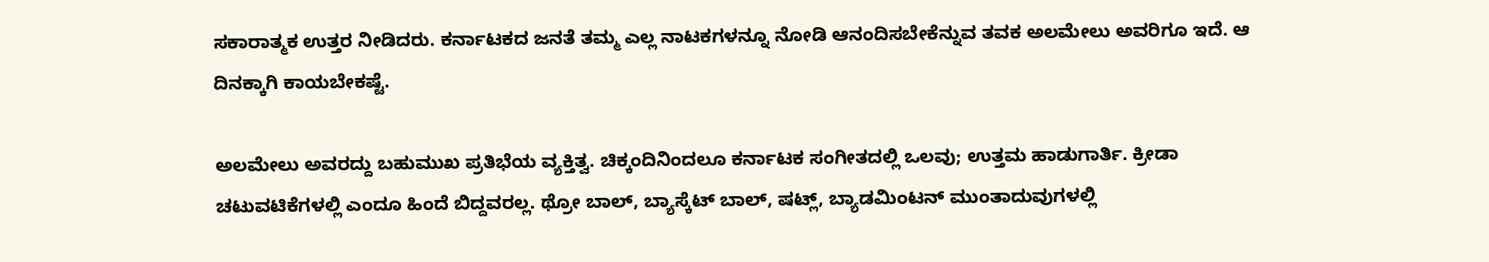ಸಕಾರಾತ್ಮಕ ಉತ್ತರ ನೀಡಿದರು. ಕರ್ನಾಟಕದ ಜನತೆ ತಮ್ಮ ಎಲ್ಲ ನಾಟಕಗಳನ್ನೂ ನೋಡಿ ಆನಂದಿಸಬೇಕೆನ್ನುವ ತವಕ ಅಲಮೇಲು ಅವರಿಗೂ ಇದೆ. ಆ ದಿನಕ್ಕಾಗಿ ಕಾಯಬೇಕಷ್ಟೆ.

ಅಲಮೇಲು ಅವರದ್ದು ಬಹುಮುಖ ಪ್ರತಿಭೆಯ ವ್ಯಕ್ತಿತ್ವ. ಚಿಕ್ಕಂದಿನಿಂದಲೂ ಕರ್ನಾಟಕ ಸಂಗೀತದಲ್ಲಿ ಒಲವು; ಉತ್ತಮ ಹಾಡುಗಾರ್ತಿ. ಕ್ರೀಡಾ ಚಟುವಟಿಕೆಗಳಲ್ಲಿ ಎಂದೂ ಹಿಂದೆ ಬಿದ್ದವರಲ್ಲ. ಥ್ರೋ ಬಾಲ್, ಬ್ಯಾಸ್ಕೆಟ್ ಬಾಲ್, ಷಟ್ಲ್, ಬ್ಯಾಡಮಿಂಟನ್ ಮುಂತಾದುವುಗಳಲ್ಲಿ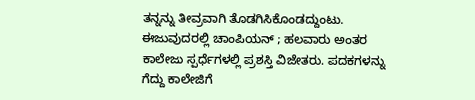ತನ್ನನ್ನು ತೀವ್ರವಾಗಿ ತೊಡಗಿಸಿಕೊಂಡದ್ದುಂಟು. ಈಜುವುದರಲ್ಲಿ ಚಾಂಪಿಯನ್ ; ಹಲವಾರು ಅಂತರ ಕಾಲೇಜು ಸ್ಪರ್ಧೆಗಳಲ್ಲಿ ಪ್ರಶಸ್ತಿ ವಿಜೇತರು. ಪದಕಗಳನ್ನು ಗೆದ್ದು ಕಾಲೇಜಿಗೆ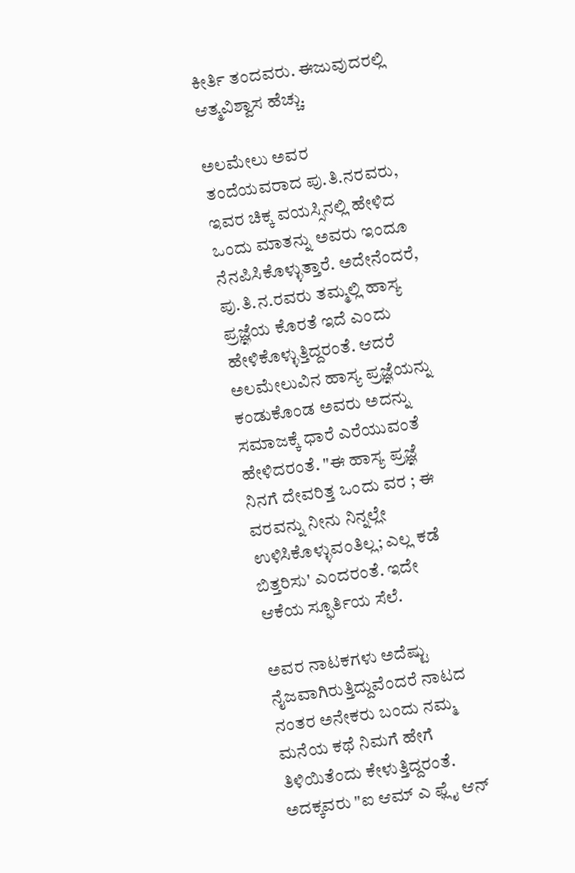ಕೀರ್ತಿ ತಂದವರು. ಈಜುವುದರಲ್ಲಿ ಆತ್ಮವಿಶ್ವಾಸ ಹೆಚ್ಚು.

ಅಲಮೇಲು ಅವರ ತಂದೆಯವರಾದ ಪು.ತಿ.ನರವರು, ಇವರ ಚಿಕ್ಕ ವಯಸ್ಸಿನಲ್ಲಿ ಹೇಳಿದ ಒಂದು ಮಾತನ್ನು ಅವರು ಇಂದೂ ನೆನಪಿಸಿಕೊಳ್ಳುತ್ತಾರೆ. ಅದೇನೆಂದರೆ, ಪು.ತಿ.ನ.ರವರು ತಮ್ಮಲ್ಲಿ ಹಾಸ್ಯ ಪ್ರಜ್ಞೆಯ ಕೊರತೆ ಇದೆ ಎಂದು ಹೇಳಿಕೊಳ್ಳುತ್ತಿದ್ದರಂತೆ. ಆದರೆ ಅಲಮೇಲುವಿನ ಹಾಸ್ಯ ಪ್ರಜ್ಞೆಯನ್ನು ಕಂಡುಕೊಂಡ ಅವರು ಅದನ್ನು ಸಮಾಜಕ್ಕೆ ಧಾರೆ ಎರೆಯುವಂತೆ ಹೇಳಿದರಂತೆ. "ಈ ಹಾಸ್ಯ ಪ್ರಜ್ಞೆ ನಿನಗೆ ದೇವರಿತ್ತ ಒಂದು ವರ ; ಈ ವರವನ್ನು ನೀನು ನಿನ್ನಲ್ಲೇ ಉಳಿಸಿಕೊಳ್ಳುವಂತಿಲ್ಲ; ಎಲ್ಲ ಕಡೆ ಬಿತ್ತರಿಸು' ಎಂದರಂತೆ. ಇದೇ ಆಕೆಯ ಸ್ಫೂರ್ತಿಯ ಸೆಲೆ.

ಅವರ ನಾಟಕಗಳು ಅದೆಷ್ಟು ನೈಜವಾಗಿರುತ್ತಿದ್ದುವೆಂದರೆ ನಾಟದ ನಂತರ ಅನೇಕರು ಬಂದು ನಮ್ಮ ಮನೆಯ ಕಥೆ ನಿಮಗೆ ಹೇಗೆ ತಿಳಿಯಿತೆಂದು ಕೇಳುತ್ತಿದ್ದರಂತೆ. ಅದಕ್ಕವರು "ಐ ಆಮ್ ಎ ಫ್ಲೈ ಆನ್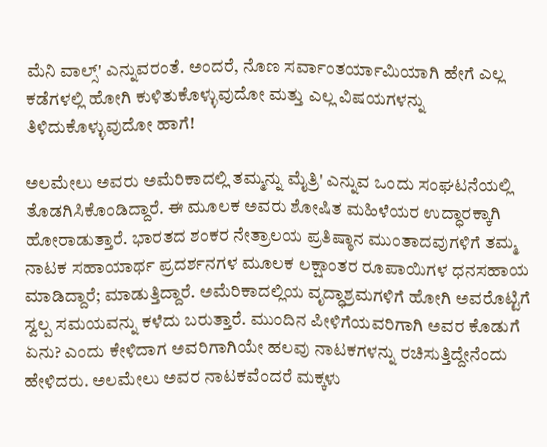ಮೆನಿ ವಾಲ್ಸ್' ಎನ್ನುವರಂತೆ. ಅಂದರೆ, ನೊಣ ಸರ್ವಾಂತರ್ಯಾಮಿಯಾಗಿ ಹೇಗೆ ಎಲ್ಲ ಕಡೆಗಳಲ್ಲಿ ಹೋಗಿ ಕುಳಿತುಕೊಳ್ಳುವುದೋ ಮತ್ತು ಎಲ್ಲ ವಿಷಯಗಳನ್ನು ತಿಳಿದುಕೊಳ್ಳುವುದೋ ಹಾಗೆ!

ಅಲಮೇಲು ಅವರು ಅಮೆರಿಕಾದಲ್ಲಿ ತಮ್ಮನ್ನು ಮೈತ್ರಿ' ಎನ್ನುವ ಒಂದು ಸಂಘಟನೆಯಲ್ಲಿ ತೊಡಗಿಸಿಕೊಂಡಿದ್ದಾರೆ. ಈ ಮೂಲಕ ಅವರು ಶೋಷಿತ ಮಹಿಳೆಯರ ಉದ್ಧಾರಕ್ಕಾಗಿ ಹೋರಾಡುತ್ತಾರೆ. ಭಾರತದ ಶಂಕರ ನೇತ್ರಾಲಯ ಪ್ರತಿಷ್ಠಾನ ಮುಂತಾದವುಗಳಿಗೆ ತಮ್ಮ ನಾಟಕ ಸಹಾಯಾರ್ಥ ಪ್ರದರ್ಶನಗಳ ಮೂಲಕ ಲಕ್ಷಾಂತರ ರೂಪಾಯಿಗಳ ಧನಸಹಾಯ ಮಾಡಿದ್ದಾರೆ; ಮಾಡುತ್ತಿದ್ದಾರೆ. ಅಮೆರಿಕಾದಲ್ಲಿಯ ವೃದ್ಧಾಶ್ರಮಗಳಿಗೆ ಹೋಗಿ ಅವರೊಟ್ಟಿಗೆ ಸ್ವಲ್ಪ ಸಮಯವನ್ನು ಕಳೆದು ಬರುತ್ತಾರೆ. ಮುಂದಿನ ಪೀಳಿಗೆಯವರಿಗಾಗಿ ಅವರ ಕೊಡುಗೆ ಏನು? ಎಂದು ಕೇಳಿದಾಗ ಅವರಿಗಾಗಿಯೇ ಹಲವು ನಾಟಕಗಳನ್ನು ರಚಿಸುತ್ತಿದ್ದೇನೆಂದು ಹೇಳಿದರು. ಅಲಮೇಲು ಅವರ ನಾಟಕವೆಂದರೆ ಮಕ್ಕಳು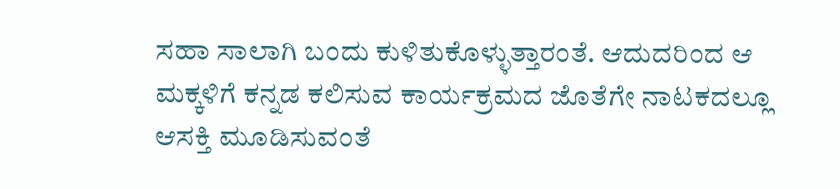ಸಹಾ ಸಾಲಾಗಿ ಬಂದು ಕುಳಿತುಕೊಳ್ಳುತ್ತಾರಂತೆ. ಆದುದರಿಂದ ಆ ಮಕ್ಕಳಿಗೆ ಕನ್ನಡ ಕಲಿಸುವ ಕಾರ್ಯಕ್ರಮದ ಜೊತೆಗೇ ನಾಟಕದಲ್ಲೂ ಆಸಕ್ತಿ ಮೂಡಿಸುವಂತೆ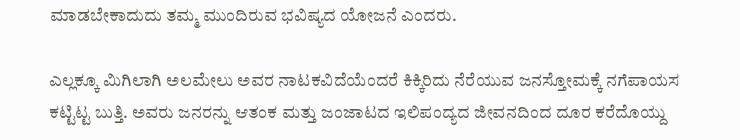ಮಾಡಬೇಕಾದುದು ತಮ್ಮ ಮುಂದಿರುವ ಭವಿಷ್ಯದ ಯೋಜನೆ ಎಂದರು.

ಎಲ್ಲಕ್ಕೂ ಮಿಗಿಲಾಗಿ ಅಲಮೇಲು ಅವರ ನಾಟಕವಿದೆಯೆಂದರೆ ಕಿಕ್ಕಿರಿದು ನೆರೆಯುವ ಜನಸ್ತೋಮಕ್ಕೆ ನಗೆಪಾಯಸ ಕಟ್ಟಿಟ್ಟ ಬುತ್ತಿ. ಅವರು ಜನರನ್ನು ಆತಂಕ ಮತ್ತು ಜಂಜಾಟದ ಇಲಿಪಂದ್ಯದ ಜೀವನದಿಂದ ದೂರ ಕರೆದೊಯ್ದು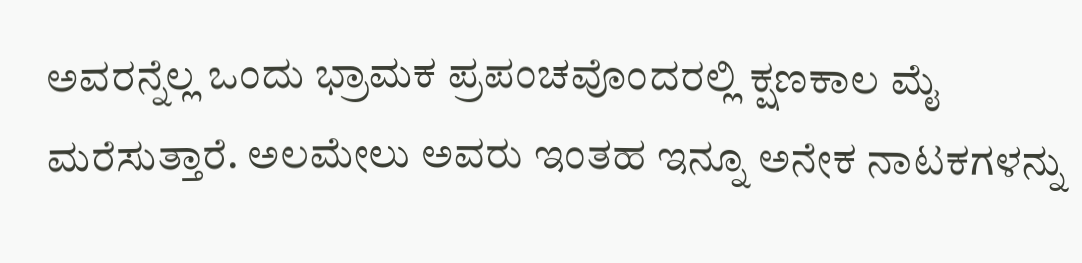ಅವರನ್ನೆಲ್ಲ ಒಂದು ಭ್ರಾಮಕ ಪ್ರಪಂಚವೊಂದರಲ್ಲಿ ಕ್ಷಣಕಾಲ ಮೈ ಮರೆಸುತ್ತಾರೆ. ಅಲಮೇಲು ಅವರು ಇಂತಹ ಇನ್ನೂ ಅನೇಕ ನಾಟಕಗಳನ್ನು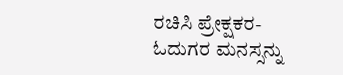ರಚಿಸಿ ಪ್ರೇಕ್ಷಕರ-ಓದುಗರ ಮನಸ್ಸನ್ನು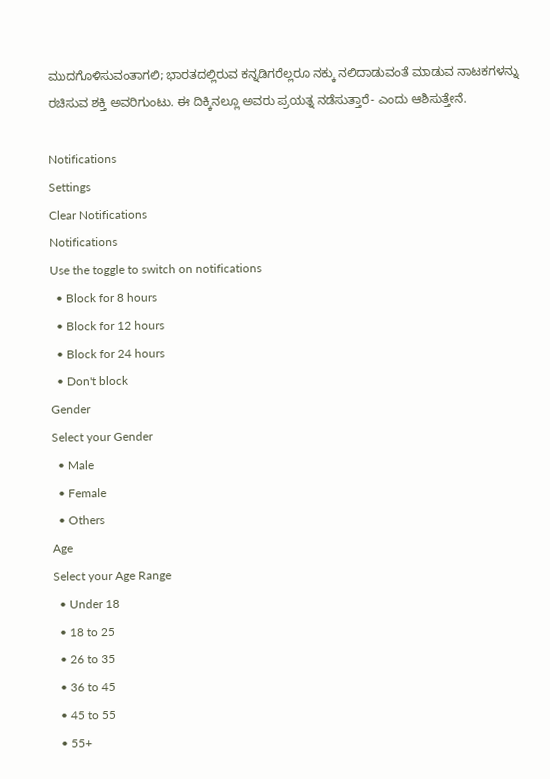ಮುದಗೊಳಿಸುವಂತಾಗಲಿ; ಭಾರತದಲ್ಲಿರುವ ಕನ್ನಡಿಗರೆಲ್ಲರೂ ನಕ್ಕು ನಲಿದಾಡುವಂತೆ ಮಾಡುವ ನಾಟಕಗಳನ್ನು ರಚಿಸುವ ಶಕ್ತಿ ಅವರಿಗುಂಟು. ಈ ದಿಕ್ಕಿನಲ್ಲೂ ಅವರು ಪ್ರಯತ್ನ ನಡೆಸುತ್ತಾರೆ- ಎಂದು ಆಶಿಸುತ್ತೇನೆ.

Notifications
Settings
Clear Notifications
Notifications
Use the toggle to switch on notifications
  • Block for 8 hours
  • Block for 12 hours
  • Block for 24 hours
  • Don't block
Gender
Select your Gender
  • Male
  • Female
  • Others
Age
Select your Age Range
  • Under 18
  • 18 to 25
  • 26 to 35
  • 36 to 45
  • 45 to 55
  • 55+